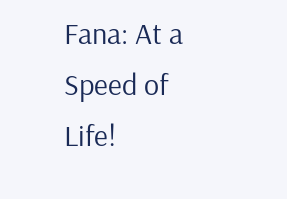Fana: At a Speed of Life!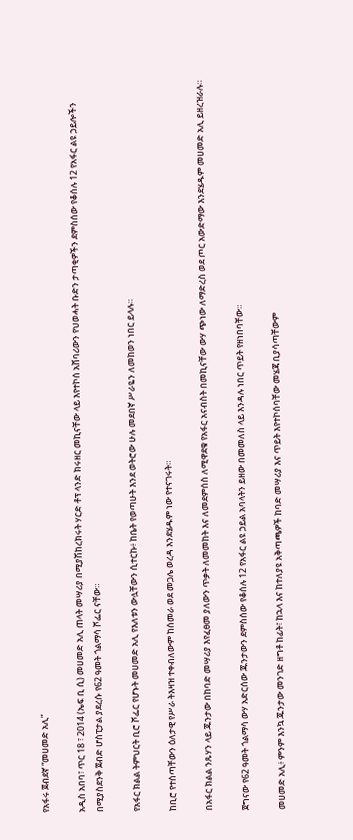የአፋሩ ጀብደኛ “መሀመድ አሊ”

አዲስ አበባ፣ ጥር 18 ፣ 2014 (ኤፍ ቢ ሲ) መሀመድ አሊ ጠላት መሣሪያ በሚያሽከረክሩት ሃርድ ቶፕ ላንድ ክሩዘር መኪናቸው ላይ እየተኮሰ አሸባሪውን የህወሓት ቡድን ታጣቂዎችን ደምስሰው የቆሰሉ 12 የአፋር ልዩ ኃይሎችን በሚያስደንቅ ጀብድ ሆስፒታል ያደረሱ የ62 ዓመት ጎልማሳ ሾፌር ናቸው።

የአፋር ክልል ትምህርት ቢሮ ሾፌር የሆኑት መሀመድ አሊ የእለቱን ውሏቸውን ሲተርኩ፥ ከቤት የወጣሁት እንደ ወትሮው ሁሉ መደበኛ ሥራዬን ለመከወን ነበር ይላሉ።

ከቢሮ የተሰጣቸውን ዕለታዊ የሥራ ትእዛዝ ተቀብለውም ከሰመራ ወደ መጋሌ ወረዳ እንደሄዱም ነው የተናገሩት።

በአፋር ክልል ንጹሃን ላይ ጁንታው በከባድ መሣሪያ እየፈፀመ ያለውን ጥቃት ለመመከት እና ለመደምሰስ ለሚዋደቁ የአፋር አናብስት በመኪናቸው ውሃ ጭነው ለማድረስ ወደ ጦር አውድማው እንደሄዱም መሀመድ አሊ ይዘረዝራሉ።

ጀግናው የ62 ዓመት ጎልማሳ ውሃ አድርሰው ጁንታውን ደምስሰው የቆሰሉ 12 የአፋር ልዩ ኃይል አባላትን ይዘው በመመለስ ላይ እንዳሉ ነበር ጥይት የዘነበባቸው።

መሀመድ አሊ፥ ምንም እንኳ ጁንታው መንገድ ዘግቶ ከፊት፣ ከኋላ እና ከተለያዩ አቅጣጫዎች ከባድ መሣሪያ እና ጥይት እየተኮሰባቸው መሄጃ ቢያሳጣቸውም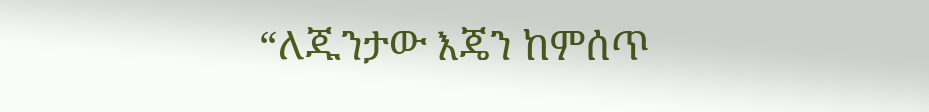“ለጁንታው እጄን ከምሰጥ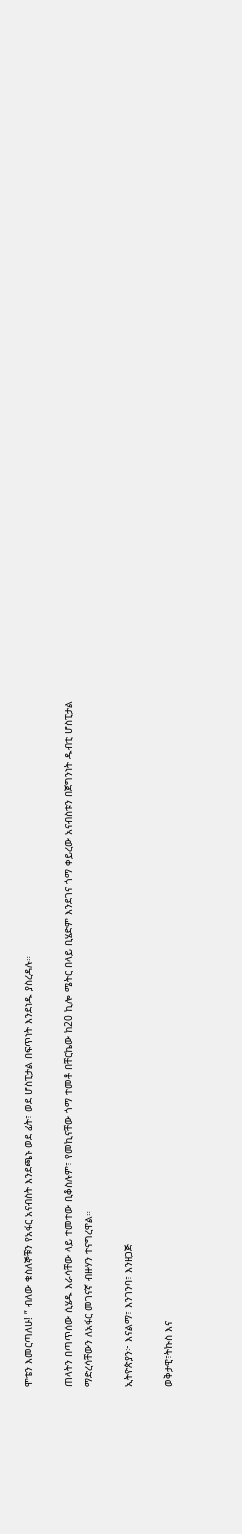ሞቴን እመርጣለሁ! ” ብለው ቁስለኞቹን የአፋር አናብስት እንደጫኑ ወደ ፊት፣ ወደ ሆስፒታል በፍጥነት እንደነዱ ያስረዳሉ።

ጠላትን በጣጥሰው ሲሄዱ እራሳቸው ላይ ተመተው ቢቆስሉም፣ የመኪናቸው ጎማ ተመቶ በቸርኬው ከ20 ኪሎ ሜትር በላይ ቢሄድም እንደገና ጎማ ቀይረው አናብስቱን በጀግንነት ዱብቲ ሆስፒታል ማድረሳቸውን ለአፋር መገናኛ ብዙሃን ተናግረዋል።

ኢትዮጵያን፦ እናልማ፣ እንገንባ፣ እንዘጋጅ

ወቅታዊ፣ትኩስ እና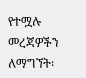የተሟሉ መረጃዎችን ለማግኘት፡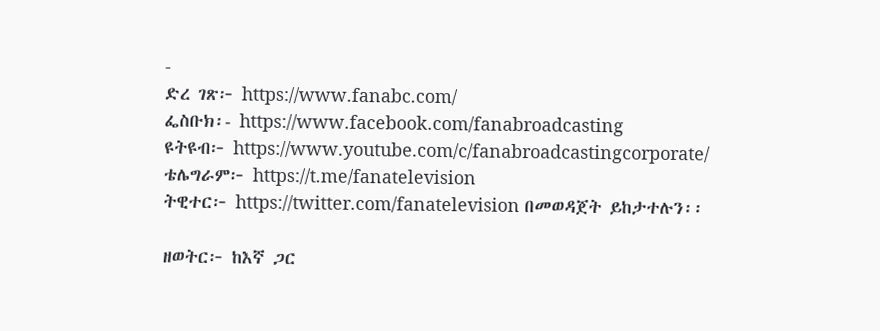-
ድረ ገጽ፦ https://www.fanabc.com/
ፌስቡክ፡- https://www.facebook.com/fanabroadcasting
ዩትዩብ፦ https://www.youtube.com/c/fanabroadcastingcorporate/
ቴሌግራም፦ https://t.me/fanatelevision
ትዊተር፦ https://twitter.com/fanatelevision በመወዳጀት ይከታተሉን፡፡

ዘወትር፦ ከእኛ ጋር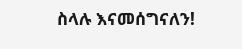ስላሉ እናመሰግናለን!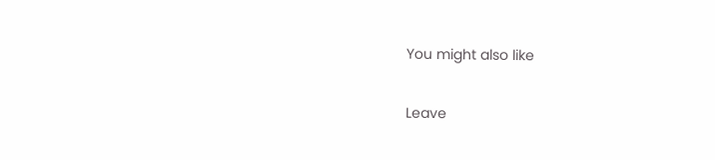You might also like

Leave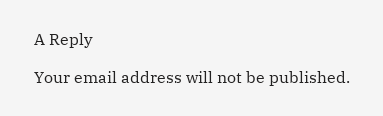A Reply

Your email address will not be published.